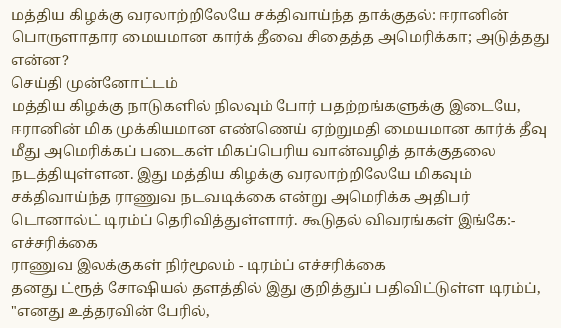மத்திய கிழக்கு வரலாற்றிலேயே சக்திவாய்ந்த தாக்குதல்: ஈரானின் பொருளாதார மையமான கார்க் தீவை சிதைத்த அமெரிக்கா; அடுத்தது என்ன?
செய்தி முன்னோட்டம்
மத்திய கிழக்கு நாடுகளில் நிலவும் போர் பதற்றங்களுக்கு இடையே, ஈரானின் மிக முக்கியமான எண்ணெய் ஏற்றுமதி மையமான கார்க் தீவு மீது அமெரிக்கப் படைகள் மிகப்பெரிய வான்வழித் தாக்குதலை நடத்தியுள்ளன. இது மத்திய கிழக்கு வரலாற்றிலேயே மிகவும் சக்திவாய்ந்த ராணுவ நடவடிக்கை என்று அமெரிக்க அதிபர் டொனால்ட் டிரம்ப் தெரிவித்துள்ளார். கூடுதல் விவரங்கள் இங்கே:-
எச்சரிக்கை
ராணுவ இலக்குகள் நிர்மூலம் - டிரம்ப் எச்சரிக்கை
தனது ட்ரூத் சோஷியல் தளத்தில் இது குறித்துப் பதிவிட்டுள்ள டிரம்ப், "எனது உத்தரவின் பேரில்,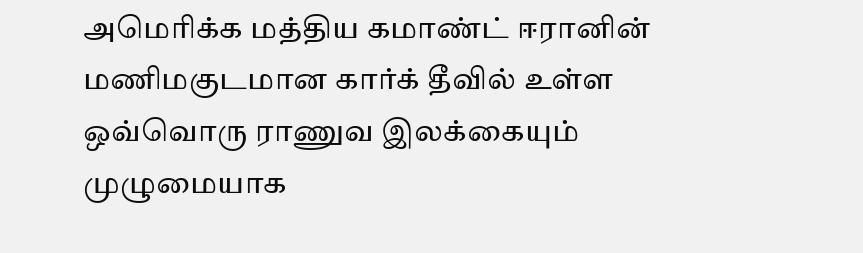அமெரிக்க மத்திய கமாண்ட் ஈரானின் மணிமகுடமான கார்க் தீவில் உள்ள ஒவ்வொரு ராணுவ இலக்கையும் முழுமையாக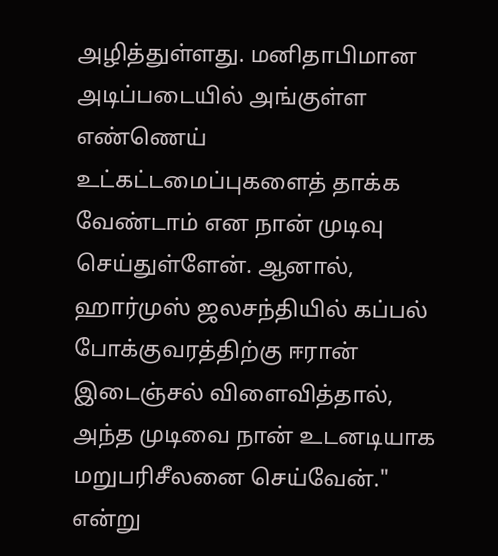அழித்துள்ளது. மனிதாபிமான அடிப்படையில் அங்குள்ள எண்ணெய் உட்கட்டமைப்புகளைத் தாக்க வேண்டாம் என நான் முடிவு செய்துள்ளேன். ஆனால், ஹார்முஸ் ஜலசந்தியில் கப்பல் போக்குவரத்திற்கு ஈரான் இடைஞ்சல் விளைவித்தால், அந்த முடிவை நான் உடனடியாக மறுபரிசீலனை செய்வேன்." என்று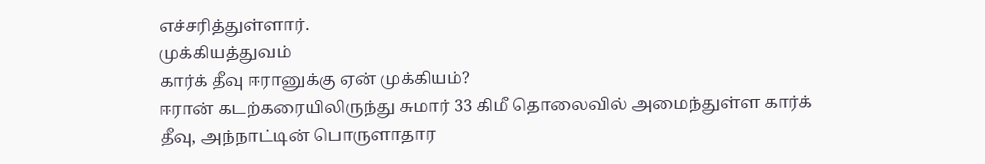எச்சரித்துள்ளார்.
முக்கியத்துவம்
கார்க் தீவு ஈரானுக்கு ஏன் முக்கியம்?
ஈரான் கடற்கரையிலிருந்து சுமார் 33 கிமீ தொலைவில் அமைந்துள்ள கார்க் தீவு, அந்நாட்டின் பொருளாதார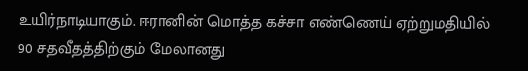உயிர்நாடியாகும். ஈரானின் மொத்த கச்சா எண்ணெய் ஏற்றுமதியில் 90 சதவீதத்திற்கும் மேலானது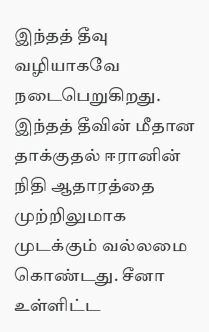இந்தத் தீவு வழியாகவே நடைபெறுகிறது. இந்தத் தீவின் மீதான தாக்குதல் ஈரானின் நிதி ஆதாரத்தை முற்றிலுமாக முடக்கும் வல்லமை கொண்டது. சீனா உள்ளிட்ட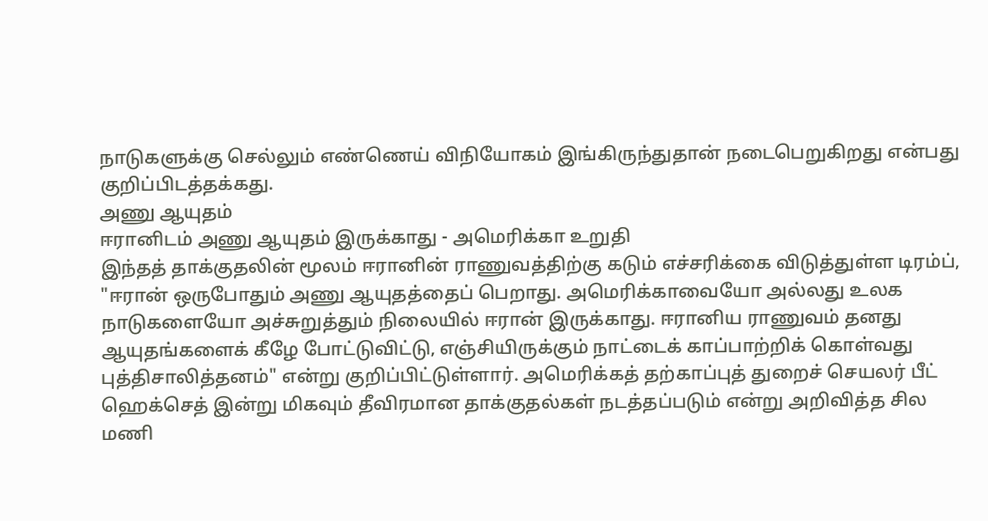நாடுகளுக்கு செல்லும் எண்ணெய் விநியோகம் இங்கிருந்துதான் நடைபெறுகிறது என்பது குறிப்பிடத்தக்கது.
அணு ஆயுதம்
ஈரானிடம் அணு ஆயுதம் இருக்காது - அமெரிக்கா உறுதி
இந்தத் தாக்குதலின் மூலம் ஈரானின் ராணுவத்திற்கு கடும் எச்சரிக்கை விடுத்துள்ள டிரம்ப், "ஈரான் ஒருபோதும் அணு ஆயுதத்தைப் பெறாது. அமெரிக்காவையோ அல்லது உலக நாடுகளையோ அச்சுறுத்தும் நிலையில் ஈரான் இருக்காது. ஈரானிய ராணுவம் தனது ஆயுதங்களைக் கீழே போட்டுவிட்டு, எஞ்சியிருக்கும் நாட்டைக் காப்பாற்றிக் கொள்வது புத்திசாலித்தனம்" என்று குறிப்பிட்டுள்ளார். அமெரிக்கத் தற்காப்புத் துறைச் செயலர் பீட் ஹெக்செத் இன்று மிகவும் தீவிரமான தாக்குதல்கள் நடத்தப்படும் என்று அறிவித்த சில மணி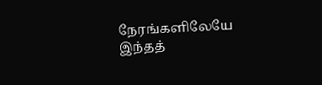நேரங்களிலேயே இந்தத்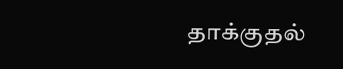தாக்குதல்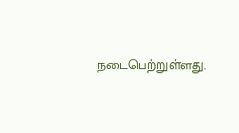நடைபெற்றுள்ளது.